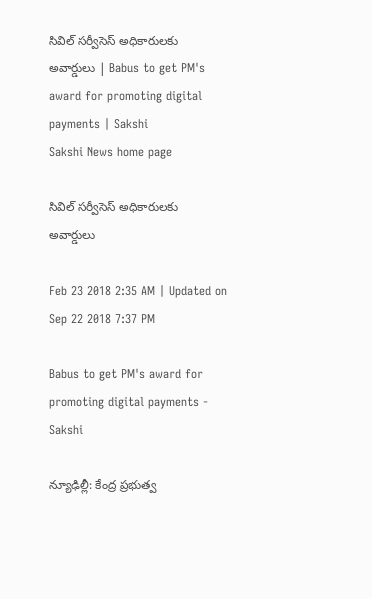సివిల్‌ సర్వీసెస్‌ అధికారులకు అవార్డులు | Babus to get PM's award for promoting digital payments | Sakshi
Sakshi News home page

సివిల్‌ సర్వీసెస్‌ అధికారులకు అవార్డులు

Feb 23 2018 2:35 AM | Updated on Sep 22 2018 7:37 PM

Babus to get PM's award for promoting digital payments - Sakshi

న్యూఢిల్లీ: కేంద్ర ప్రభుత్వ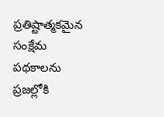ప్రతిష్టాత్మకమైన సంక్షేమ పథకాలను ప్రజల్లోకి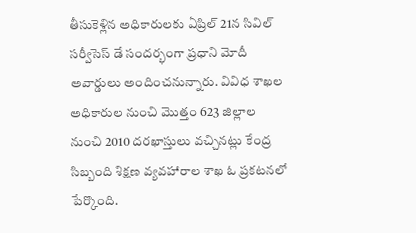తీసుకెళ్లిన అధికారులకు ఏప్రిల్‌ 21న సివిల్‌ సర్వీసెస్‌ డే సందర్భంగా ప్రధాని మోదీ అవార్డులు అందించనున్నారు. వివిధ శాఖల అధికారుల నుంచి మొత్తం 623 జిల్లాల నుంచి 2010 దరఖాస్తులు వచ్చినట్లు కేంద్ర సిబ్బంది శిక్షణ వ్యవహారాల శాఖ ఓ ప్రకటనలో పేర్కొంది.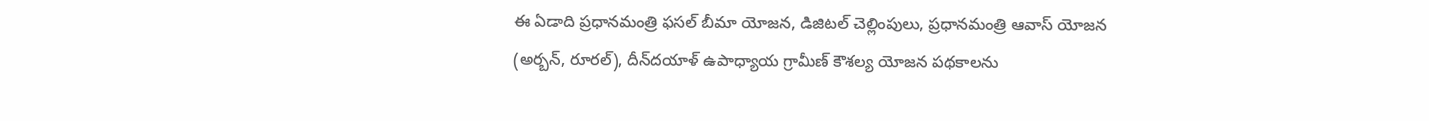ఈ ఏడాది ప్రధానమంత్రి ఫసల్‌ బీమా యోజన, డిజిటల్‌ చెల్లింపులు, ప్రధానమంత్రి ఆవాస్‌ యోజన (అర్బన్, రూరల్‌), దీన్‌దయాళ్‌ ఉపాధ్యాయ గ్రామీణ్‌ కౌశల్య యోజన పథకాలను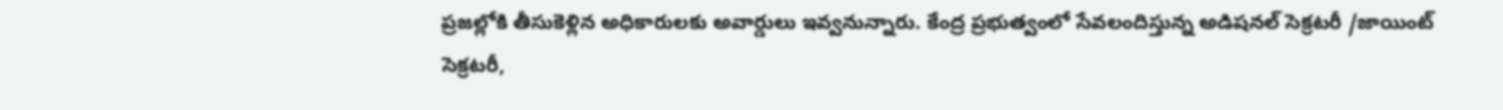ప్రజల్లోకి తీసుకెళ్లిన అధికారులకు అవార్డులు ఇవ్వనున్నారు. కేంద్ర ప్రభుత్వంలో సేవలందిస్తున్న అడిషనల్‌ సెక్రటరీ /జాయింట్‌ సెక్రటరీ,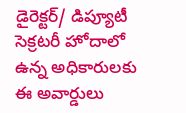డైరెక్టర్‌/ డిప్యూటీ సెక్రటరీ హోదాలో ఉన్న అధికారులకు ఈ అవార్డులు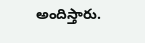అందిస్తారు.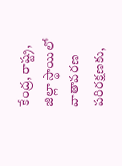కేంద్ర, రాష్ట్ర, జిల్లా స్థాయిలో వాతావరణ పరిరక్షణకు,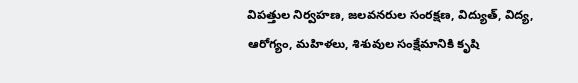విపత్తుల నిర్వహణ, జలవనరుల సంరక్షణ, విద్యుత్, విద్య, ఆరోగ్యం, మహిళలు, శిశువుల సంక్షేమానికి కృషి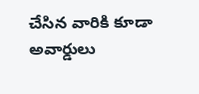చేసిన వారికి కూడా అవార్డులు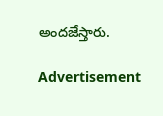అందజేస్తారు.

Advertisement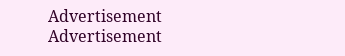Advertisement
Advertisement